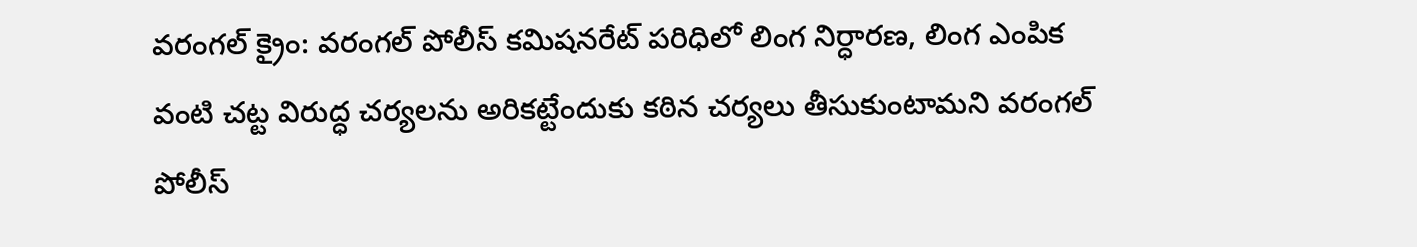వరంగల్ క్రైం: వరంగల్ పోలీస్ కమిషనరేట్ పరిధిలో లింగ నిర్ధారణ, లింగ ఎంపిక వంటి చట్ట విరుద్ధ చర్యలను అరికట్టేందుకు కఠిన చర్యలు తీసుకుంటామని వరంగల్ పోలీస్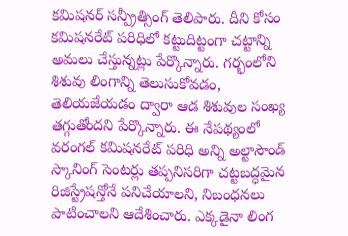కమిషనర్ సన్ప్రీత్సింగ్ తెలిపారు. దీని కోసం కమిషనరేట్ పరిధిలో కట్టుదిట్టంగా చట్టాన్ని అమలు చేస్తున్నట్లు పేర్కొన్నారు. గర్భంలోని శిశువు లింగాన్ని తెలుసుకోవడం, తెలియజేయడం ద్వారా ఆడ శిశువుల సంఖ్య తగ్గుతోందని పేర్కొన్నారు. ఈ నేపథ్యంలో వరంగల్ కమిషనరేట్ పరిధి అన్ని అల్టాసౌండ్ స్కానింగ్ సెంటర్లు తప్పనిసరిగా చట్టబద్ధమైన రిజిస్ట్రేషన్తోనే పనిచేయాలని, నిబంధనలు పాటించాలని ఆదేశించారు. ఎక్కడైనా లింగ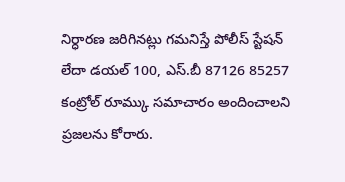నిర్ధారణ జరిగినట్లు గమనిస్తే పోలీస్ స్టేషన్ లేదా డయల్ 100, ఎస్.బీ 87126 85257 కంట్రోల్ రూమ్కు సమాచారం అందించాలని ప్రజలను కోరారు.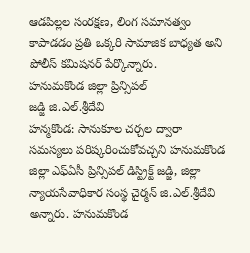ఆడపిల్లల సంరక్షణ, లింగ సమానత్వం కాపాడడం ప్రతి ఒక్కరి సామాజిక బాధ్యత అని పోలీస్ కమిషనర్ పేర్కొన్నారు.
హనుమకొండ జిల్లా ప్రిన్సిపల్
జడ్జి జి.ఎల్.శ్రీదేవి
హన్మకొండ: సానుకూల చర్చల ద్వారా సమస్యలు పరిష్కరించుకోవచ్చని హనుమకొండ జిల్లా ఎఫ్ఏసీ ప్రిన్సిపల్ డిస్ట్రిక్ట్ జడ్జి, జిల్లా న్యాయసేవాధికార సంస్థ చైర్మన్ జి.ఎల్.శ్రీదేవి అన్నారు. హనుమకొండ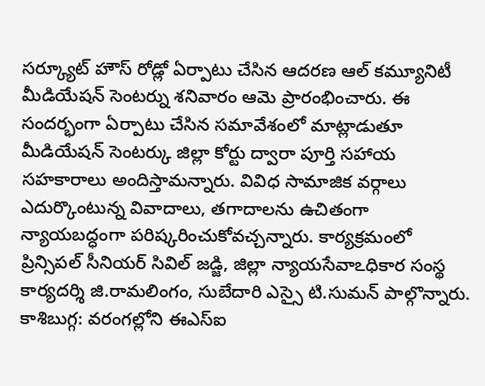సర్క్యూట్ హౌస్ రోడ్లో ఏర్పాటు చేసిన ఆదరణ ఆల్ కమ్యూనిటీ మీడియేషన్ సెంటర్ను శనివారం ఆమె ప్రారంభించారు. ఈ సందర్భంగా ఏర్పాటు చేసిన సమావేశంలో మాట్లాడుతూ మీడియేషన్ సెంటర్కు జిల్లా కోర్టు ద్వారా పూర్తి సహాయ సహకారాలు అందిస్తామన్నారు. వివిధ సామాజిక వర్గాలు ఎదుర్కొంటున్న వివాదాలు, తగాదాలను ఉచితంగా న్యాయబద్ధంగా పరిష్కరించుకోవచ్చన్నారు. కార్యక్రమంలో ప్రిన్సిపల్ సీనియర్ సివిల్ జడ్జి, జిల్లా న్యాయసేవాఽధికార సంస్థ కార్యదర్శి జి.రామలింగం, సుబేదారి ఎస్సై టి.సుమన్ పాల్గొన్నారు.
కాశిబుగ్గ: వరంగల్లోని ఈఎస్ఐ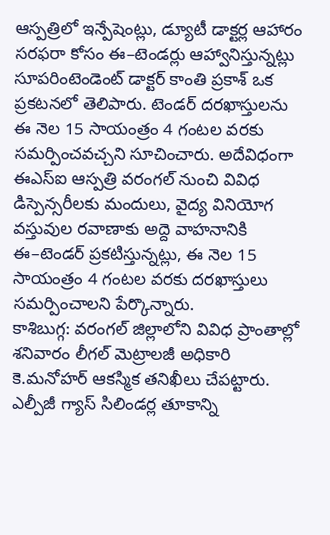ఆస్పత్రిలో ఇన్పేషెంట్లు, డ్యూటీ డాక్టర్ల ఆహారం సరఫరా కోసం ఈ–టెండర్లు ఆహ్వానిస్తున్నట్లు సూపరింటెండెంట్ డాక్టర్ కాంతి ప్రకాశ్ ఒక ప్రకటనలో తెలిపారు. టెండర్ దరఖాస్తులను ఈ నెల 15 సాయంత్రం 4 గంటల వరకు సమర్పించవచ్చని సూచించారు. అదేవిధంగా ఈఎస్ఐ ఆస్పత్రి వరంగల్ నుంచి వివిధ డిస్పెన్సరీలకు మందులు, వైద్య వినియోగ వస్తువుల రవాణాకు అద్దె వాహనానికి ఈ–టెండర్ ప్రకటిస్తున్నట్లు, ఈ నెల 15 సాయంత్రం 4 గంటల వరకు దరఖాస్తులు సమర్పించాలని పేర్కొన్నారు.
కాశిబుగ్గ: వరంగల్ జిల్లాలోని వివిధ ప్రాంతాల్లో శనివారం లీగల్ మెట్రాలజీ అధికారి కె.మనోహర్ ఆకస్మిక తనిఖీలు చేపట్టారు. ఎల్పీజీ గ్యాస్ సిలిండర్ల తూకాన్ని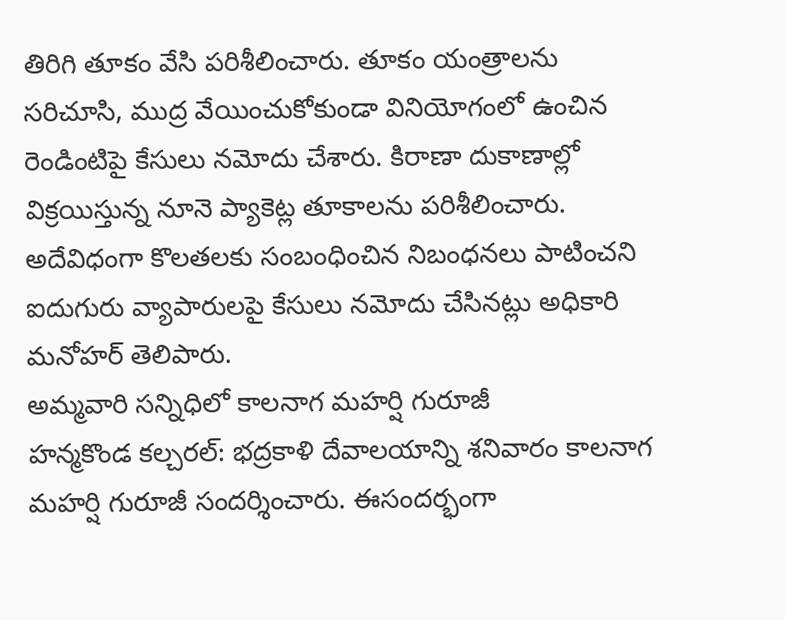తిరిగి తూకం వేసి పరిశీలించారు. తూకం యంత్రాలను సరిచూసి, ముద్ర వేయించుకోకుండా వినియోగంలో ఉంచిన రెండింటిపై కేసులు నమోదు చేశారు. కిరాణా దుకాణాల్లో విక్రయిస్తున్న నూనె ప్యాకెట్ల తూకాలను పరిశీలించారు. అదేవిధంగా కొలతలకు సంబంధించిన నిబంధనలు పాటించని ఐదుగురు వ్యాపారులపై కేసులు నమోదు చేసినట్లు అధికారి మనోహర్ తెలిపారు.
అమ్మవారి సన్నిధిలో కాలనాగ మహర్షి గురూజీ
హన్మకొండ కల్చరల్: భద్రకాళి దేవాలయాన్ని శనివారం కాలనాగ మహర్షి గురూజీ సందర్శించారు. ఈసందర్భంగా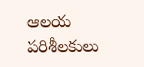ఆలయ పరిశీలకులు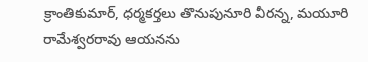క్రాంతికుమార్, ధర్మకర్తలు తొనుపునూరి వీరన్న, మయూరి రామేశ్వరరావు ఆయనను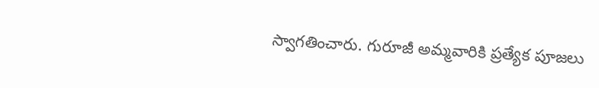స్వాగతించారు. గురూజీ అమ్మవారికి ప్రత్యేక పూజలు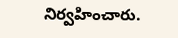నిర్వహించారు.